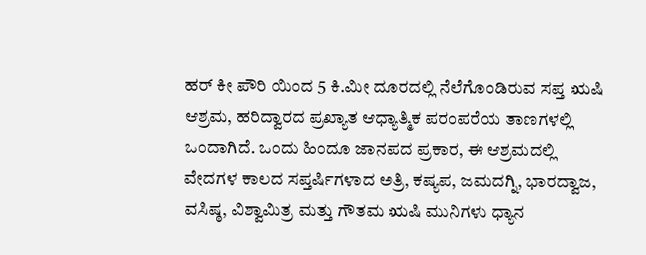ಹರ್ ಕೀ ಪೌರಿ ಯಿಂದ 5 ಕಿ.ಮೀ ದೂರದಲ್ಲಿ ನೆಲೆಗೊಂಡಿರುವ ಸಪ್ತ ಋಷಿ ಆಶ್ರಮ, ಹರಿದ್ವಾರದ ಪ್ರಖ್ಯಾತ ಆಧ್ಯಾತ್ಮಿಕ ಪರಂಪರೆಯ ತಾಣಗಳಲ್ಲಿ ಒಂದಾಗಿದೆ. ಒಂದು ಹಿಂದೂ ಜಾನಪದ ಪ್ರಕಾರ, ಈ ಆಶ್ರಮದಲ್ಲಿ ವೇದಗಳ ಕಾಲದ ಸಪ್ತರ್ಷಿಗಳಾದ ಅತ್ರಿ, ಕಷ್ಯಪ, ಜಮದಗ್ನಿ, ಭಾರದ್ವಾಜ, ವಸಿಷ್ಠ, ವಿಶ್ವಾಮಿತ್ರ ಮತ್ತು ಗೌತಮ ಋಷಿ ಮುನಿಗಳು ಧ್ಯಾನ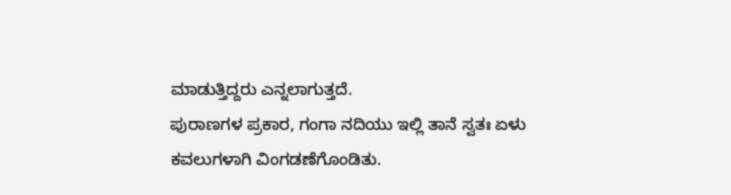ಮಾಡುತ್ತಿದ್ದರು ಎನ್ನಲಾಗುತ್ತದೆ.
ಪುರಾಣಗಳ ಪ್ರಕಾರ, ಗಂಗಾ ನದಿಯು ಇಲ್ಲಿ ತಾನೆ ಸ್ವತಃ ಏಳು ಕವಲುಗಳಾಗಿ ವಿಂಗಡಣೆಗೊಂಡಿತು.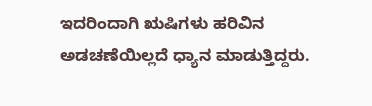ಇದರಿಂದಾಗಿ ಋಷಿಗಳು ಹರಿವಿನ ಅಡಚಣೆಯಿಲ್ಲದೆ ಧ್ಯಾನ ಮಾಡುತ್ತಿದ್ದರು.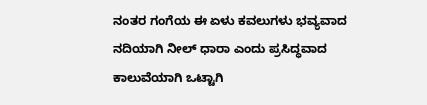ನಂತರ ಗಂಗೆಯ ಈ ಏಳು ಕವಲುಗಳು ಭವ್ಯವಾದ ನದಿಯಾಗಿ ನೀಲ್ ಧಾರಾ ಎಂದು ಪ್ರಸಿದ್ಧವಾದ ಕಾಲುವೆಯಾಗಿ ಒಟ್ಟಾಗಿ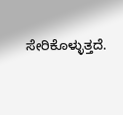ಸೇರಿಕೊಳ್ಳುತ್ತದೆ.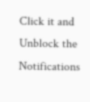Click it and Unblock the Notifications